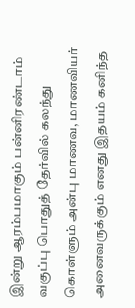இன்று ஆரம்பமாகும் பன்னிரண்டாம் வகுப்பு பொதுத் தேர்வில் கலந்து கொள்ளும் அன்பு மாணவ, மாணவியர் அனைவருக்கும் எனது இதயம் கனிந்த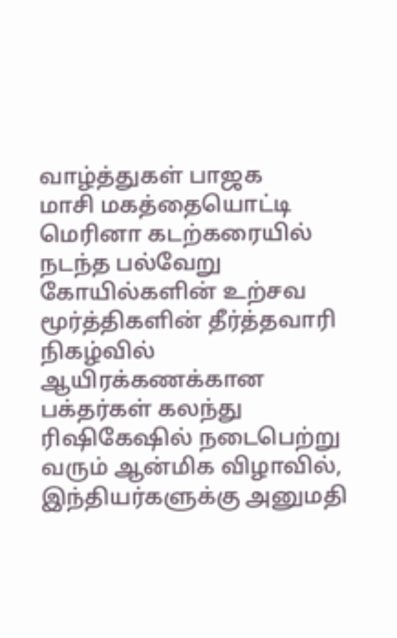வாழ்த்துகள் பாஜக
மாசி மகத்தையொட்டி மெரினா கடற்கரையில் நடந்த பல்வேறு கோயில்களின் உற்சவ மூர்த்திகளின் தீர்த்தவாரி நிகழ்வில் ஆயிரக்கணக்கான பக்தர்கள் கலந்து
ரிஷிகேஷில் நடைபெற்று வரும் ஆன்மிக விழாவில், இந்தியர்களுக்கு அனுமதி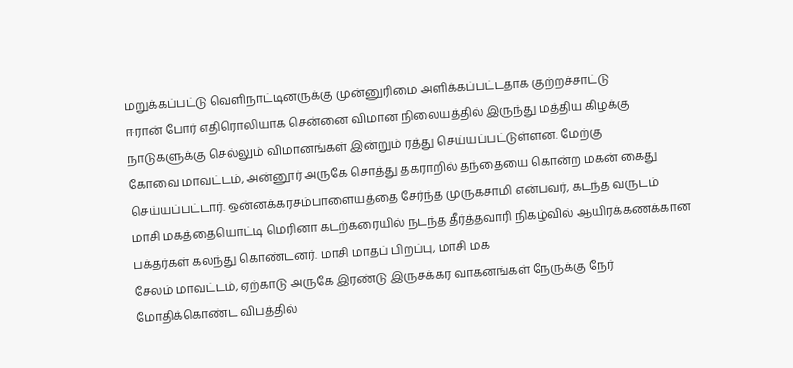மறுக்கப்பட்டு வெளிநாட்டினருக்கு முன்னுரிமை அளிக்கப்பட்டதாக குற்றச்சாட்டு
ஈரான் போர் எதிரொலியாக சென்னை விமான நிலையத்தில் இருந்து மத்திய கிழக்கு நாடுகளுக்கு செல்லும் விமானங்கள் இன்றும் ரத்து செய்யப்பட்டுள்ளன. மேற்கு
கோவை மாவட்டம், அன்னூர் அருகே சொத்து தகராறில் தந்தையை கொன்ற மகன் கைது செய்யப்பட்டார். ஒன்னக்கரசம்பாளையத்தை சேர்ந்த முருகசாமி என்பவர், கடந்த வருடம்
மாசி மகத்தையொட்டி மெரினா கடற்கரையில் நடந்த தீர்த்தவாரி நிகழ்வில் ஆயிரக்கணக்கான பக்தர்கள் கலந்து கொண்டனர். மாசி மாதப் பிறப்பு, மாசி மக
சேலம் மாவட்டம், ஏற்காடு அருகே இரண்டு இருசக்கர வாகனங்கள் நேருக்கு நேர் மோதிக்கொண்ட விபத்தில்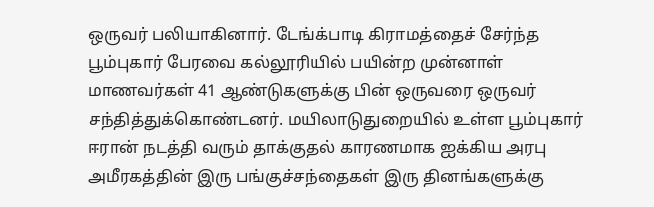ஒருவர் பலியாகினார். டேங்க்பாடி கிராமத்தைச் சேர்ந்த
பூம்புகார் பேரவை கல்லூரியில் பயின்ற முன்னாள் மாணவர்கள் 41 ஆண்டுகளுக்கு பின் ஒருவரை ஒருவர் சந்தித்துக்கொண்டனர். மயிலாடுதுறையில் உள்ள பூம்புகார்
ஈரான் நடத்தி வரும் தாக்குதல் காரணமாக ஐக்கிய அரபு அமீரகத்தின் இரு பங்குச்சந்தைகள் இரு தினங்களுக்கு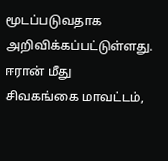மூடப்படுவதாக அறிவிக்கப்பட்டுள்ளது. ஈரான் மீது
சிவகங்கை மாவட்டம்,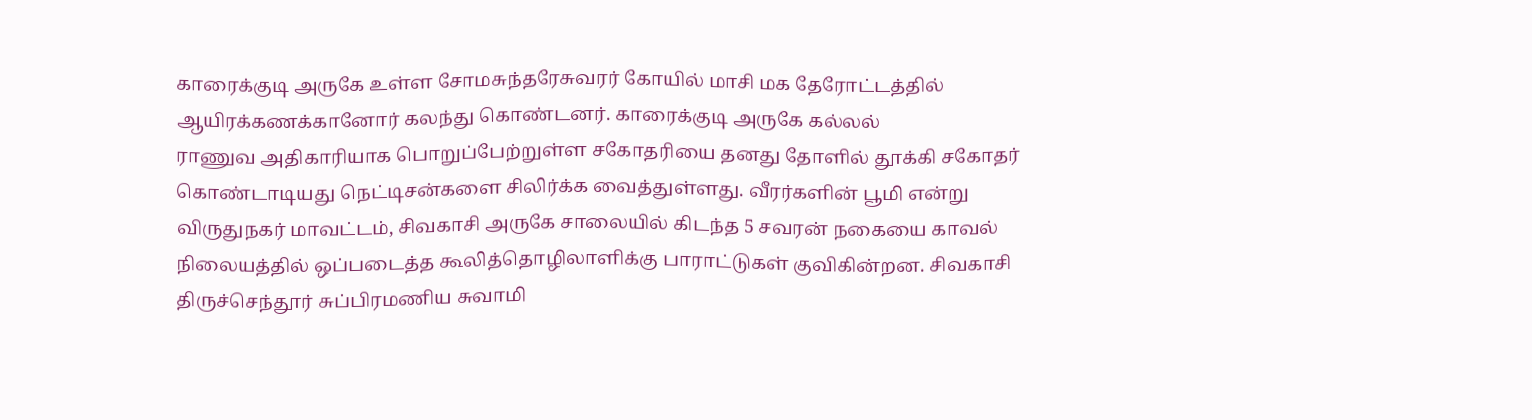காரைக்குடி அருகே உள்ள சோமசுந்தரேசுவரர் கோயில் மாசி மக தேரோட்டத்தில் ஆயிரக்கணக்கானோர் கலந்து கொண்டனர். காரைக்குடி அருகே கல்லல்
ராணுவ அதிகாரியாக பொறுப்பேற்றுள்ள சகோதரியை தனது தோளில் தூக்கி சகோதர் கொண்டாடியது நெட்டிசன்களை சிலிர்க்க வைத்துள்ளது. வீரர்களின் பூமி என்று
விருதுநகர் மாவட்டம், சிவகாசி அருகே சாலையில் கிடந்த 5 சவரன் நகையை காவல் நிலையத்தில் ஒப்படைத்த கூலித்தொழிலாளிக்கு பாராட்டுகள் குவிகின்றன. சிவகாசி
திருச்செந்தூர் சுப்பிரமணிய சுவாமி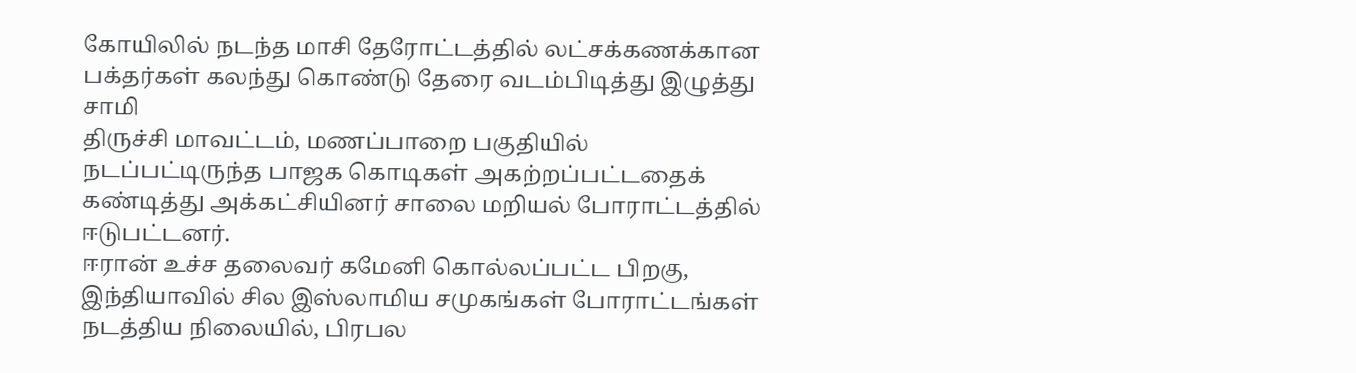கோயிலில் நடந்த மாசி தேரோட்டத்தில் லட்சக்கணக்கான பக்தர்கள் கலந்து கொண்டு தேரை வடம்பிடித்து இழுத்து சாமி
திருச்சி மாவட்டம், மணப்பாறை பகுதியில் நடப்பட்டிருந்த பாஜக கொடிகள் அகற்றப்பட்டதைக் கண்டித்து அக்கட்சியினர் சாலை மறியல் போராட்டத்தில் ஈடுபட்டனர்.
ஈரான் உச்ச தலைவர் கமேனி கொல்லப்பட்ட பிறகு, இந்தியாவில் சில இஸ்லாமிய சமுகங்கள் போராட்டங்கள் நடத்திய நிலையில், பிரபல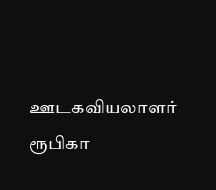ஊடகவியலாளர் ரூபிகா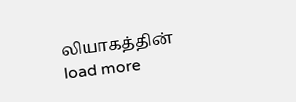லியாகத்தின்
load more